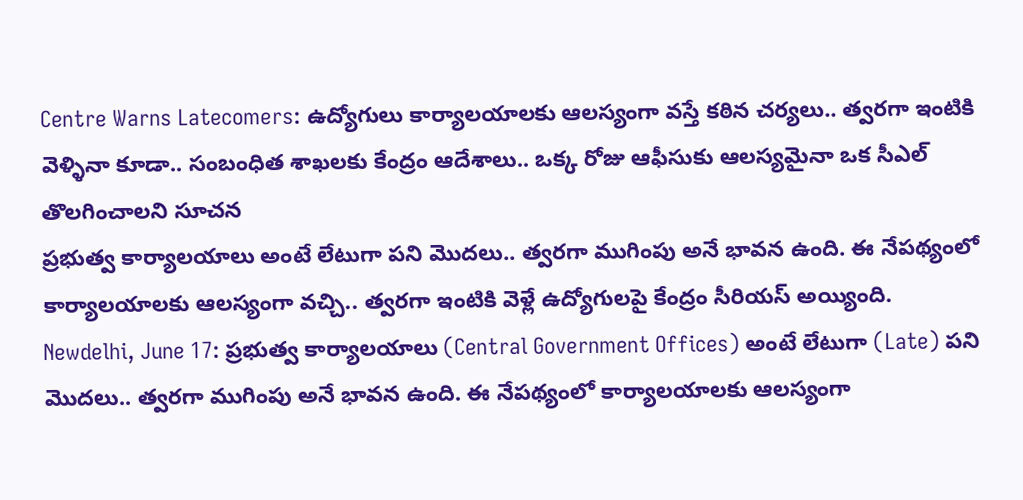Centre Warns Latecomers: ఉద్యోగులు కార్యాలయాలకు ఆలస్యంగా వస్తే కఠిన చర్యలు.. త్వరగా ఇంటికి వెళ్ళినా కూడా.. సంబంధిత శాఖలకు కేంద్రం ఆదేశాలు.. ఒక్క రోజు ఆఫీసుకు ఆలస్యమైనా ఒక సీఎల్ తొలగించాలని సూచన
ప్రభుత్వ కార్యాలయాలు అంటే లేటుగా పని మొదలు.. త్వరగా ముగింపు అనే భావన ఉంది. ఈ నేపథ్యంలో కార్యాలయాలకు ఆలస్యంగా వచ్చి.. త్వరగా ఇంటికి వెళ్లే ఉద్యోగులపై కేంద్రం సీరియస్ అయ్యింది.
Newdelhi, June 17: ప్రభుత్వ కార్యాలయాలు (Central Government Offices) అంటే లేటుగా (Late) పని మొదలు.. త్వరగా ముగింపు అనే భావన ఉంది. ఈ నేపథ్యంలో కార్యాలయాలకు ఆలస్యంగా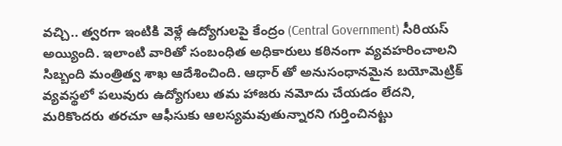వచ్చి.. త్వరగా ఇంటికి వెళ్లే ఉద్యోగులపై కేంద్రం (Central Government) సీరియస్ అయ్యింది. ఇలాంటి వారితో సంబంధిత అధికారులు కఠినంగా వ్యవహరించాలని సిబ్బంది మంత్రిత్వ శాఖ ఆదేశించింది. ఆధార్ తో అనుసంధానమైన బయోమెట్రిక్ వ్యవస్థలో పలువురు ఉద్యోగులు తమ హాజరు నమోదు చేయడం లేదని, మరికొందరు తరచూ ఆఫీసుకు ఆలస్యమవుతున్నారని గుర్తించినట్టు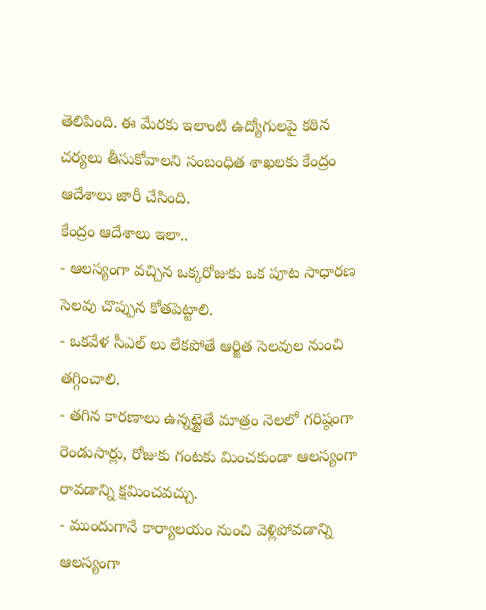తెలిపింది. ఈ మేరకు ఇలాంటి ఉద్యోగులపై కఠిన చర్యలు తీసుకోవాలని సంబంధిత శాఖలకు కేంద్రం ఆదేశాలు జారీ చేసింది.
కేంద్రం ఆదేశాలు ఇలా..
- ఆలస్యంగా వచ్చిన ఒక్కరోజుకు ఒక పూట సాధారణ సెలవు చొప్పున కోతపెట్టాలి.
- ఒకవేళ సీఎల్ లు లేకపోతే ఆర్జిత సెలవుల నుంచి తగ్గించాలి.
- తగిన కారణాలు ఉన్నట్టైతే మాత్రం నెలలో గరిష్ఠంగా రెండుసార్లు, రోజుకు గంటకు మించకుండా ఆలస్యంగా రావడాన్ని క్షమించవచ్చు.
- ముందుగానే కార్యాలయం నుంచి వెళ్లిపోవడాన్ని ఆలస్యంగా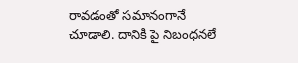రావడంతో సమానంగానే చూడాలి. దానికి పై నిబంధనలే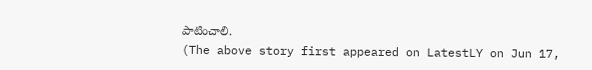పాటించాలి.
(The above story first appeared on LatestLY on Jun 17,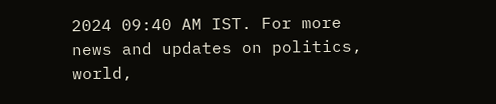2024 09:40 AM IST. For more news and updates on politics, world,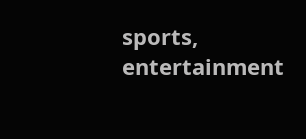sports, entertainment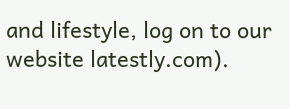and lifestyle, log on to our website latestly.com).